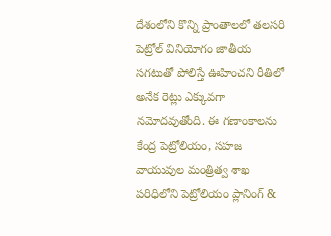దేశంలోని కొన్ని ప్రాంతాలలో తలసరి పెట్రోల్ వినియోగం జాతీయ సగటుతో పోలిస్తే ఊహించని రీతిలో అనేక రెట్లు ఎక్కువగా నమోదవుతోంది. ఈ గణాంకాలను కేంద్ర పెట్రోలియం, సహజ వాయువుల మంత్రిత్వ శాఖ పరిధిలోని పెట్రోలియం ప్లానింగ్ &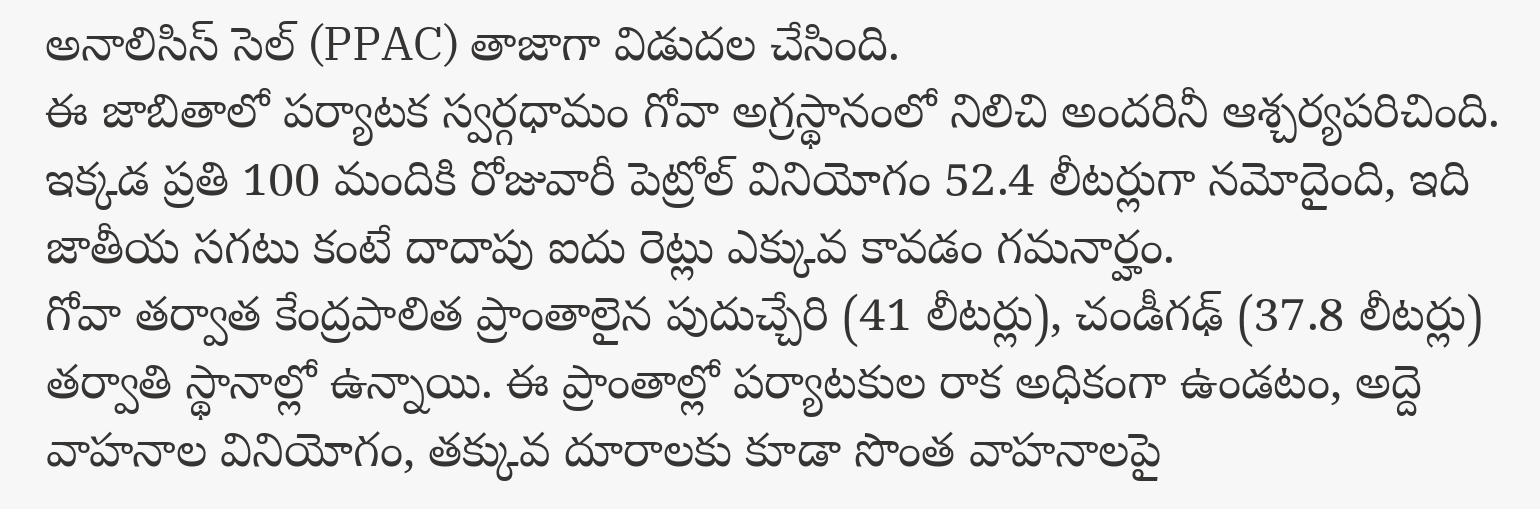అనాలిసిస్ సెల్ (PPAC) తాజాగా విడుదల చేసింది.
ఈ జాబితాలో పర్యాటక స్వర్గధామం గోవా అగ్రస్థానంలో నిలిచి అందరినీ ఆశ్చర్యపరిచింది. ఇక్కడ ప్రతి 100 మందికి రోజువారీ పెట్రోల్ వినియోగం 52.4 లీటర్లుగా నమోదైంది, ఇది జాతీయ సగటు కంటే దాదాపు ఐదు రెట్లు ఎక్కువ కావడం గమనార్హం.
గోవా తర్వాత కేంద్రపాలిత ప్రాంతాలైన పుదుచ్చేరి (41 లీటర్లు), చండీగఢ్ (37.8 లీటర్లు) తర్వాతి స్థానాల్లో ఉన్నాయి. ఈ ప్రాంతాల్లో పర్యాటకుల రాక అధికంగా ఉండటం, అద్దె వాహనాల వినియోగం, తక్కువ దూరాలకు కూడా సొంత వాహనాలపై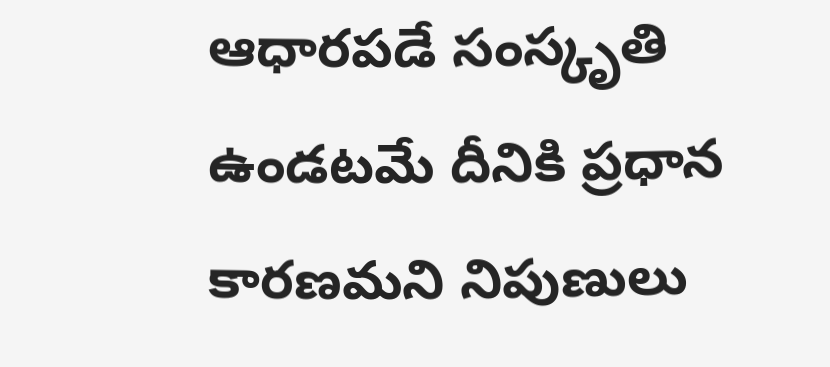ఆధారపడే సంస్కృతి ఉండటమే దీనికి ప్రధాన కారణమని నిపుణులు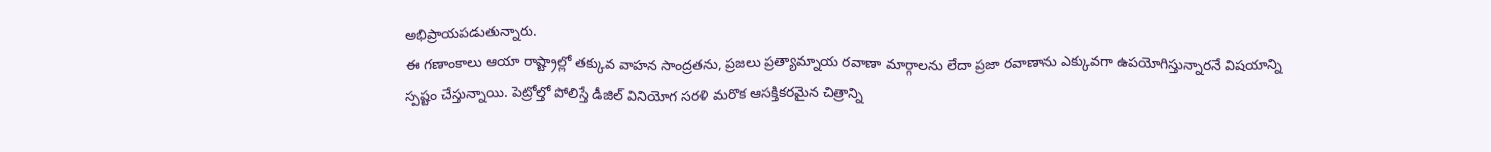అభిప్రాయపడుతున్నారు.
ఈ గణాంకాలు ఆయా రాష్ట్రాల్లో తక్కువ వాహన సాంద్రతను, ప్రజలు ప్రత్యామ్నాయ రవాణా మార్గాలను లేదా ప్రజా రవాణాను ఎక్కువగా ఉపయోగిస్తున్నారనే విషయాన్ని స్పష్టం చేస్తున్నాయి. పెట్రోల్తో పోలిస్తే డీజిల్ వినియోగ సరళి మరొక ఆసక్తికరమైన చిత్రాన్ని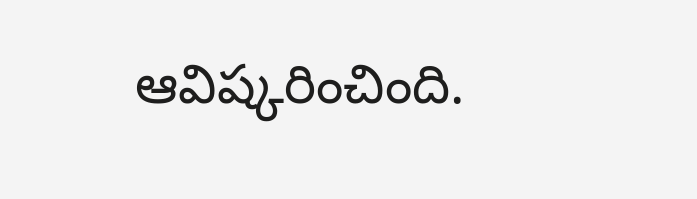ఆవిష్కరించింది.